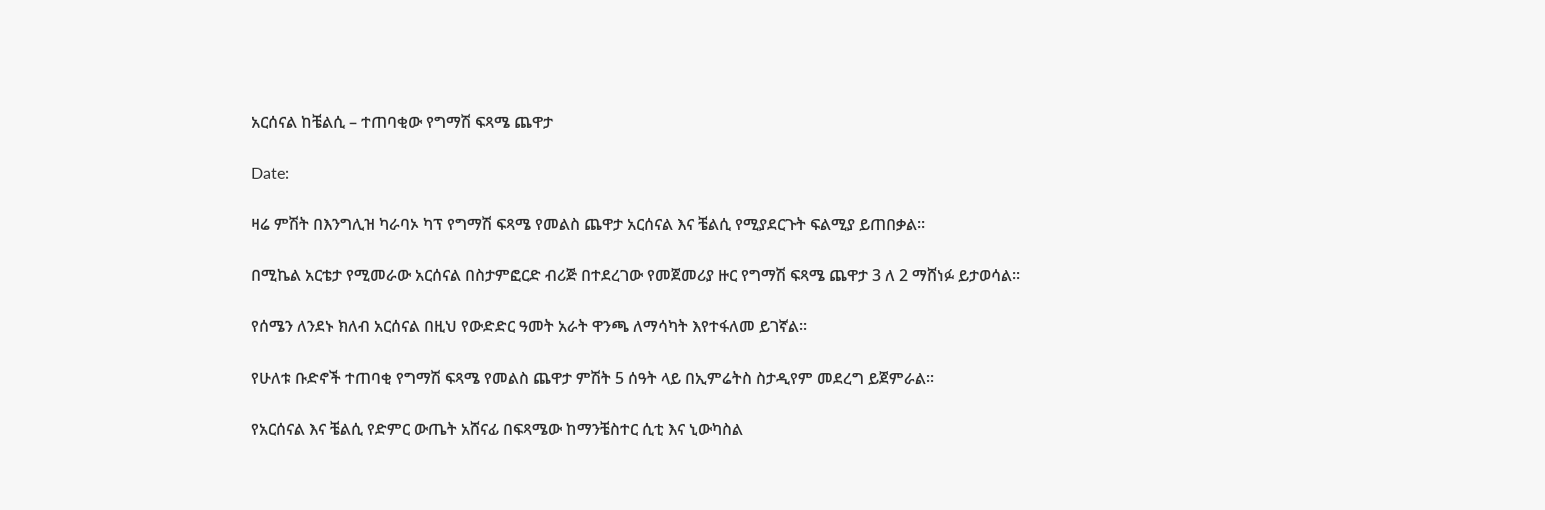አርሰናል ከቼልሲ – ተጠባቂው የግማሽ ፍጻሜ ጨዋታ

Date:

ዛሬ ምሽት በእንግሊዝ ካራባኦ ካፕ የግማሽ ፍጻሜ የመልስ ጨዋታ አርሰናል እና ቼልሲ የሚያደርጉት ፍልሚያ ይጠበቃል፡፡

በሚኬል አርቴታ የሚመራው አርሰናል በስታምፎርድ ብሪጅ በተደረገው የመጀመሪያ ዙር የግማሽ ፍጻሜ ጨዋታ 3 ለ 2 ማሸነፉ ይታወሳል፡፡

የሰሜን ለንደኑ ክለብ አርሰናል በዚህ የውድድር ዓመት አራት ዋንጫ ለማሳካት እየተፋለመ ይገኛል፡፡

የሁለቱ ቡድኖች ተጠባቂ የግማሽ ፍጻሜ የመልስ ጨዋታ ምሽት 5 ሰዓት ላይ በኢምሬትስ ስታዲየም መደረግ ይጀምራል፡፡

የአርሰናል እና ቼልሲ የድምር ውጤት አሸናፊ በፍጻሜው ከማንቼስተር ሲቲ እና ኒውካስል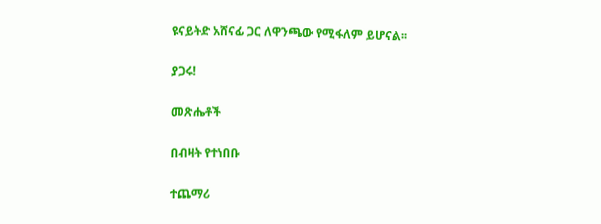ዩናይትድ አሸናፊ ጋር ለዋንጫው የሚፋለም ይሆናል፡፡

ያጋሩ!

መጽሔቶች

በብዛት የተነበቡ

ተጨማሪ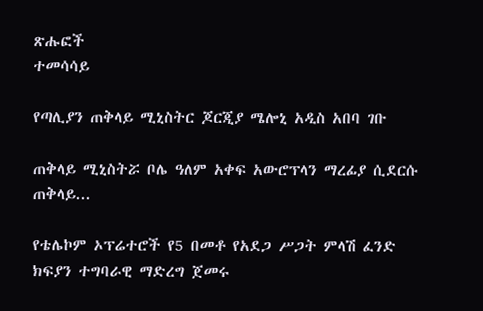ጽሑፎች
ተመሳሳይ

የጣሊያን ጠቅላይ ሚኒስትር ጆርጂያ ሜሎኒ አዲስ አበባ ገቡ

ጠቅላይ ሚኒስትሯ ቦሌ ዓለም አቀፍ አውሮፕላን ማረፊያ ሲደርሱ ጠቅላይ...

የቴሌኮም ኦፕሬተሮች የ5 በመቶ የአደጋ ሥጋት ምላሽ ፈንድ ክፍያን ተግባራዊ ማድረግ ጀመሩ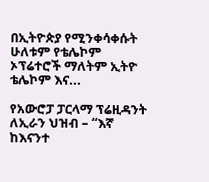በኢትዮጵያ የሚንቀሳቀሱት ሁለቱም የቴሌኮም ኦፕሬተሮች ማለትም ኢትዮ ቴሌኮም እና...

የአውሮፓ ፓርላማ ፕሬዚዳንት ለኢራን ህዝብ – “እኛ ከእናንተ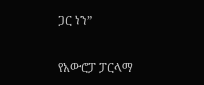ጋር ነን”

የአውሮፓ ፓርላማ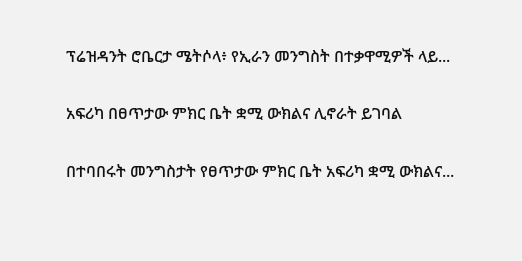ፕሬዝዳንት ሮቤርታ ሜትሶላ፥ የኢራን መንግስት በተቃዋሚዎች ላይ...

አፍሪካ በፀጥታው ምክር ቤት ቋሚ ውክልና ሊኖራት ይገባል

በተባበሩት መንግስታት የፀጥታው ምክር ቤት አፍሪካ ቋሚ ውክልና...